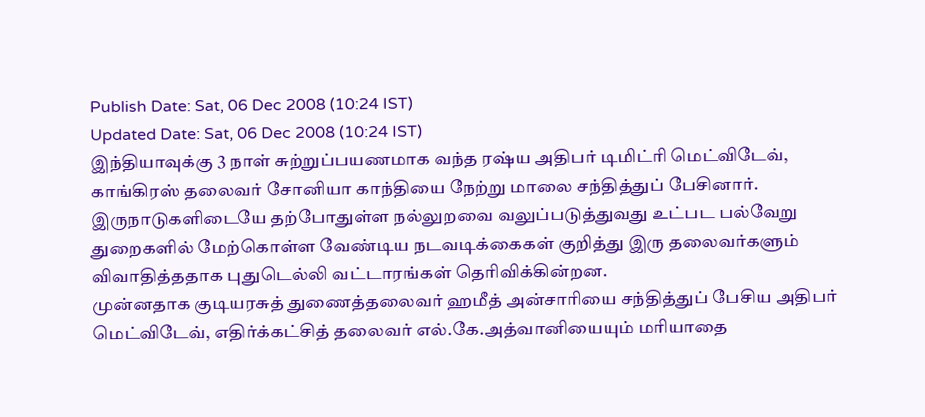Publish Date: Sat, 06 Dec 2008 (10:24 IST)
Updated Date: Sat, 06 Dec 2008 (10:24 IST)
இந்தியாவுக்கு 3 நாள் சுற்றுப்பயணமாக வந்த ரஷ்ய அதிபர் டிமிட்ரி மெட்விடேவ், காங்கிரஸ் தலைவர் சோனியா காந்தியை நேற்று மாலை சந்தித்துப் பேசினார்.
இருநாடுகளிடையே தற்போதுள்ள நல்லுறவை வலுப்படுத்துவது உட்பட பல்வேறு துறைகளில் மேற்கொள்ள வேண்டிய நடவடிக்கைகள் குறித்து இரு தலைவர்களும் விவாதித்ததாக புதுடெல்லி வட்டாரங்கள் தெரிவிக்கின்றன.
முன்னதாக குடியரசுத் துணைத்தலைவர் ஹமீத் அன்சாரியை சந்தித்துப் பேசிய அதிபர் மெட்விடேவ், எதிர்க்கட்சித் தலைவர் எல்.கே.அத்வானியையும் மரியாதை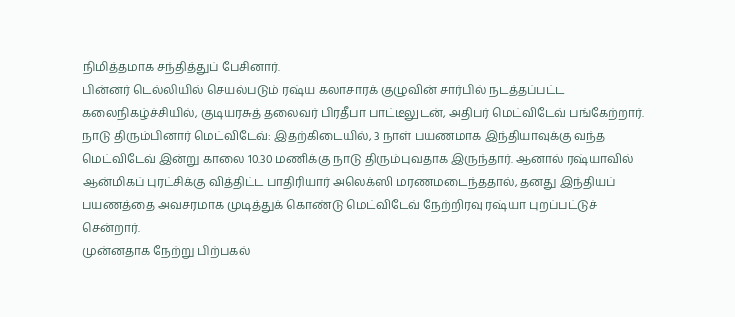நிமித்தமாக சந்தித்துப் பேசினார்.
பின்னர் டெல்லியில் செயல்படும் ரஷ்ய கலாசாரக் குழுவின் சார்பில் நடத்தப்பட்ட கலைநிகழ்ச்சியில், குடியரசுத் தலைவர் பிரதீபா பாட்டீலுடன், அதிபர் மெட்விடேவ் பங்கேற்றார்.
நாடு திரும்பினார் மெட்விடேவ்: இதற்கிடையில், 3 நாள் பயணமாக இந்தியாவுக்கு வந்த மெட்விடேவ் இன்று காலை 10.30 மணிக்கு நாடு திரும்புவதாக இருந்தார். ஆனால் ரஷ்யாவில் ஆன்மிகப் புரட்சிக்கு வித்திட்ட பாதிரியார் அலெக்ஸி மரணமடைந்ததால், தனது இந்தியப் பயணத்தை அவசரமாக முடித்துக் கொண்டு மெட்விடேவ் நேற்றிரவு ரஷ்யா புறப்பட்டுச் சென்றார்.
முன்னதாக நேற்று பிற்பகல்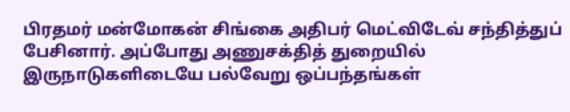பிரதமர் மன்மோகன் சிங்கை அதிபர் மெட்விடேவ் சந்தித்துப் பேசினார். அப்போது அணுசக்தித் துறையில் இருநாடுகளிடையே பல்வேறு ஒப்பந்தங்கள்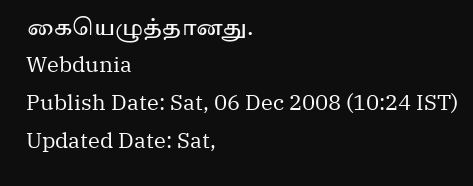கையெழுத்தானது.
Webdunia
Publish Date: Sat, 06 Dec 2008 (10:24 IST)
Updated Date: Sat,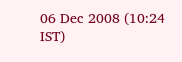06 Dec 2008 (10:24 IST)